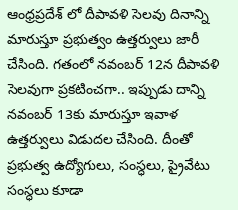ఆంధ్రప్రదేశ్ లో దీపావళి సెలవు దినాన్ని మారుస్తూ ప్రభుత్వం ఉత్తర్వులు జారీ చేసింది. గతంలో నవంబర్ 12న దీపావళి సెలవుగా ప్రకటించగా.. ఇప్పుడు దాన్ని నవంబర్ 13కు మారుస్తూ ఇవాళ ఉత్తర్వులు విడుదల చేసింది. దీంతో ప్రభుత్వ ఉద్యోగులు, సంస్ధలు, ప్రైవేటు సంస్ధలు కూడా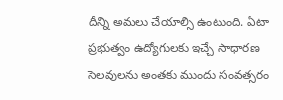దీన్ని అమలు చేయాల్సి ఉంటుంది. ఏటా ప్రభుత్వం ఉద్యోగులకు ఇచ్చే సాధారణ సెలవులను అంతకు ముందు సంవత్సరం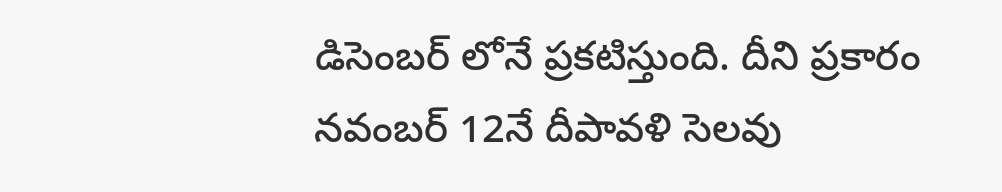డిసెంబర్ లోనే ప్రకటిస్తుంది. దీని ప్రకారం నవంబర్ 12నే దీపావళి సెలవు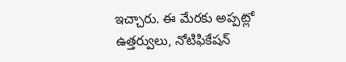ఇచ్చారు. ఈ మేరకు అప్పట్లో ఉత్తర్వులు, నోటిఫికేషన్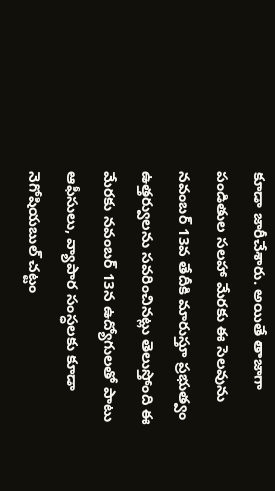కూడా జారీచేశారు. అయితే తాజాగా పండితుల సలహా మేరకు ఈ సెలవును నవంబర్ 13వ తేదీకి మారుస్తూ ప్రభుత్వం ఉత్తర్వులను సవరించినట్లు తెలుస్తోంది ఈ మేరకు నవంబర్ 13న ఉద్యోగులతో పాటు ఆఫీసులు, వ్యాపార సంస్ధలకు కూడా నెగోషియబుల్ చట్టం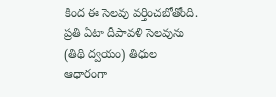కింద ఈ సెలవు వర్తించబోతోంది. ప్రతి ఏటా దీపావళి సెలవును (తిథి ద్వయం) తిధుల ఆధారంగా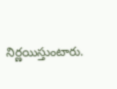నిర్ణయిస్తుంటారు.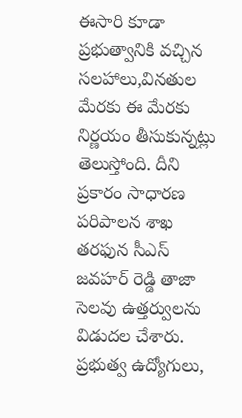ఈసారి కూడా ప్రభుత్వానికి వచ్చిన సలహాలు,వినతుల మేరకు ఈ మేరకు నిర్ణయం తీసుకున్నట్లు తెలుస్తోంది. దీని ప్రకారం సాధారణ పరిపాలన శాఖ తరఫున సీఎస్ జవహర్ రెడ్డి తాజా సెలవు ఉత్తర్వులను విడుదల చేశారు. ప్రభుత్వ ఉద్యోగులు,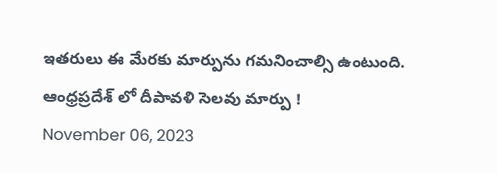ఇతరులు ఈ మేరకు మార్పును గమనించాల్సి ఉంటుంది.
ఆంధ్రప్రదేశ్ లో దీపావళి సెలవు మార్పు !
November 06, 2023